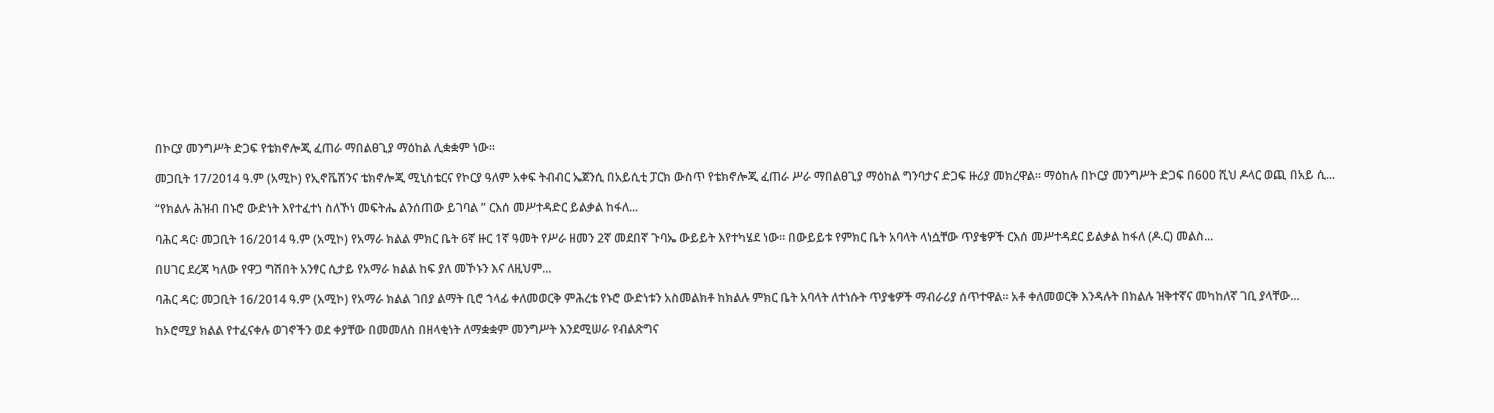በኮርያ መንግሥት ድጋፍ የቴክኖሎጂ ፈጠራ ማበልፀጊያ ማዕከል ሊቋቋም ነው።

መጋቢት 17/2014 ዓ.ም (አሚኮ) የኢኖቬሽንና ቴክኖሎጂ ሚኒስቴርና የኮርያ ዓለም አቀፍ ትብብር ኤጀንሲ በአይሲቲ ፓርክ ውስጥ የቴክኖሎጂ ፈጠራ ሥራ ማበልፀጊያ ማዕከል ግንባታና ድጋፍ ዙሪያ መክረዋል። ማዕከሉ በኮርያ መንግሥት ድጋፍ በ600 ሺህ ዶላር ወጪ በአይ ሲ...

“የክልሉ ሕዝብ በኑሮ ውድነት እየተፈተነ ስለኾነ መፍትሔ ልንሰጠው ይገባል ” ርእሰ መሥተዳድር ይልቃል ከፋለ...

ባሕር ዳር፡ መጋቢት 16/2014 ዓ.ም (አሚኮ) የአማራ ክልል ምክር ቤት 6ኛ ዙር 1ኛ ዓመት የሥራ ዘመን 2ኛ መደበኛ ጉባኤ ውይይት እየተካሄደ ነው፡፡ በውይይቱ የምክር ቤት አባላት ላነሷቸው ጥያቄዎች ርእሰ መሥተዳደር ይልቃል ከፋለ (ዶ.ር) መልስ...

በሀገር ደረጃ ካለው የዋጋ ግሽበት አንፃር ሲታይ የአማራ ክልል ከፍ ያለ መኾኑን እና ለዚህም...

ባሕር ዳር: መጋቢት 16/2014 ዓ.ም (አሚኮ) የአማራ ክልል ገበያ ልማት ቢሮ ኀላፊ ቀለመወርቅ ምሕረቴ የኑሮ ውድነቱን አስመልክቶ ከክልሉ ምክር ቤት አባላት ለተነሱት ጥያቄዎች ማብራሪያ ሰጥተዋል፡፡ አቶ ቀለመወርቅ እንዳሉት በክልሉ ዝቅተኛና መካከለኛ ገቢ ያላቸው...

ከኦሮሚያ ክልል የተፈናቀሉ ወገኖችን ወደ ቀያቸው በመመለስ በዘላቂነት ለማቋቋም መንግሥት እንደሚሠራ የብልጽግና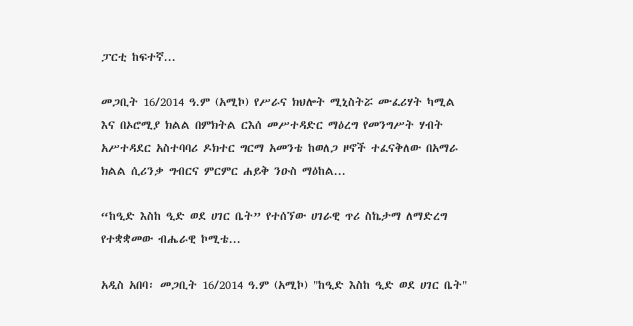ፓርቲ ከፍተኛ...

መጋቢት 16/2014 ዓ.ም (አሚኮ) የሥራና ክህሎት ሚኒስትሯ ሙፈሪሃት ካሚል እና በኦሮሚያ ክልል በምክትል ርእሰ መሥተዳድር ማዕረግ የመንግሥት ሃብት አሥተዳደር አስተባባሪ ዶክተር ግርማ አመንቴ ከወለጋ ዞኖች ተፈናቅለው በአማራ ክልል ሲሪንቃ ግብርና ምርምር ሐይቅ ንዑስ ማዕከል...

“ከዒድ እስከ ዒድ ወደ ሀገር ቤት” የተሰኘው ሀገራዊ ጥሪ ስኬታማ ለማድረግ የተቋቋመው ብሔራዊ ኮሚቴ...

አዲስ አበባ፡ መጋቢት 16/2014 ዓ.ም (አሚኮ) "ከዒድ እስከ ዒድ ወደ ሀገር ቤት"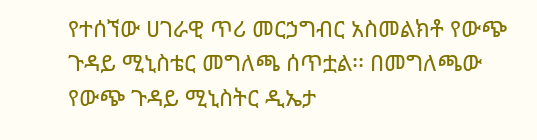የተሰኘው ሀገራዊ ጥሪ መርኃግብር አስመልክቶ የውጭ ጉዳይ ሚኒስቴር መግለጫ ሰጥቷል፡፡ በመግለጫው የውጭ ጉዳይ ሚኒስትር ዲኤታ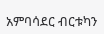አምባሳደር ብርቱካን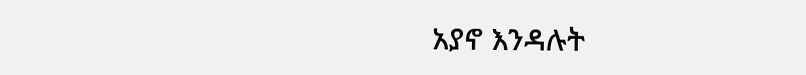አያኖ እንዳሉት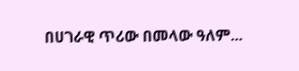በሀገራዊ ጥሪው በመላው ዓለም...